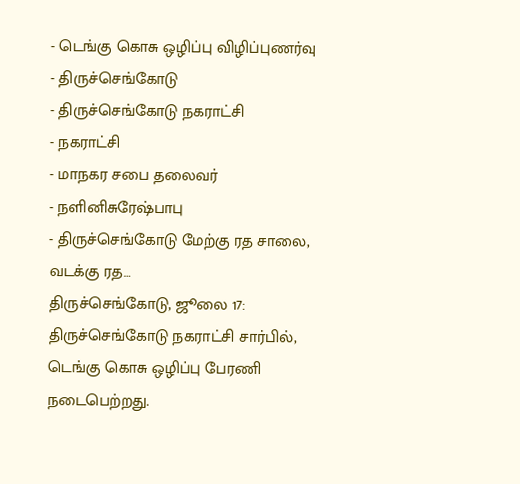- டெங்கு கொசு ஒழிப்பு விழிப்புணர்வு
- திருச்செங்கோடு
- திருச்செங்கோடு நகராட்சி
- நகராட்சி
- மாநகர சபை தலைவர்
- நளினிசுரேஷ்பாபு
- திருச்செங்கோடு மேற்கு ரத சாலை, வடக்கு ரத…
திருச்செங்கோடு, ஜூலை 17: திருச்செங்கோடு நகராட்சி சார்பில், டெங்கு கொசு ஒழிப்பு பேரணி நடைபெற்றது.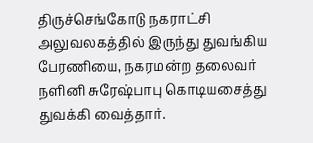திருச்செங்கோடு நகராட்சி அலுவலகத்தில் இருந்து துவங்கிய பேரணியை, நகரமன்ற தலைவர் நளினி சுரேஷ்பாபு கொடியசைத்து துவக்கி வைத்தார்.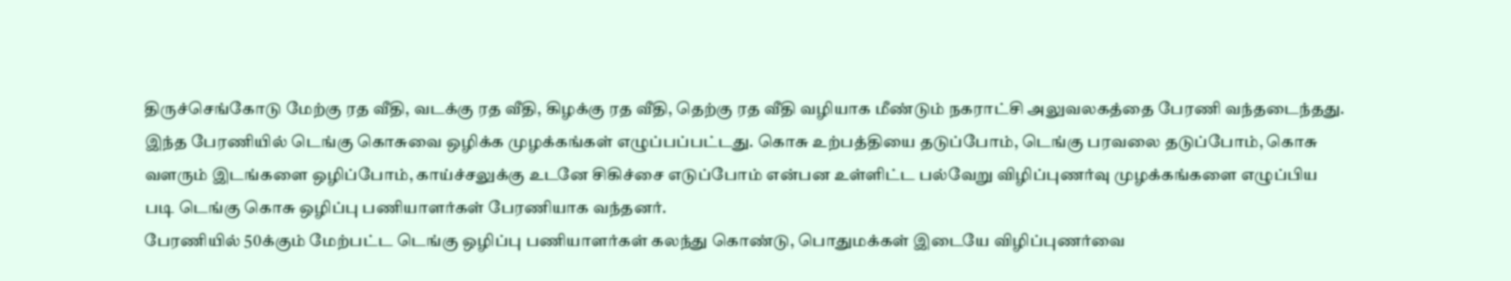திருச்செங்கோடு மேற்கு ரத வீதி, வடக்கு ரத வீதி, கிழக்கு ரத வீதி, தெற்கு ரத வீதி வழியாக மீண்டும் நகராட்சி அலுவலகத்தை பேரணி வந்தடைந்தது. இந்த பேரணியில் டெங்கு கொசுவை ஒழிக்க முழக்கங்கள் எழுப்பப்பட்டது. கொசு உற்பத்தியை தடுப்போம், டெங்கு பரவலை தடுப்போம், கொசு வளரும் இடங்களை ஒழிப்போம், காய்ச்சலுக்கு உடனே சிகிச்சை எடுப்போம் என்பன உள்ளிட்ட பல்வேறு விழிப்புணர்வு முழக்கங்களை எழுப்பிய படி டெங்கு கொசு ஒழிப்பு பணியாளர்கள் பேரணியாக வந்தனர்.
பேரணியில் 50க்கும் மேற்பட்ட டெங்கு ஒழிப்பு பணியாளர்கள் கலந்து கொண்டு, பொதுமக்கள் இடையே விழிப்புணர்வை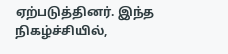ஏற்படுத்தினர். இந்த நிகழ்ச்சியில்,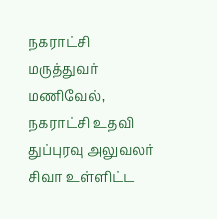நகராட்சி மருத்துவர் மணிவேல், நகராட்சி உதவி துப்புரவு அலுவலர் சிவா உள்ளிட்ட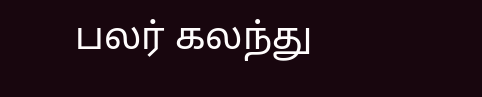பலர் கலந்து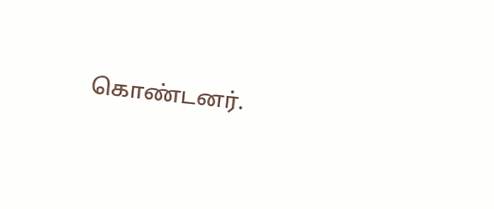கொண்டனர்.